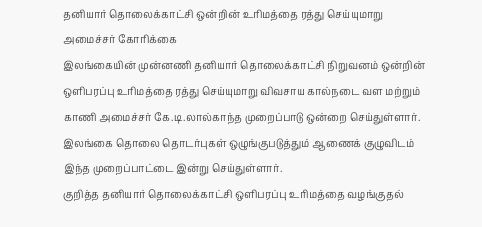தனியார் தொலைக்காட்சி ஒன்றின் உரிமத்தை ரத்து செய்யுமாறு அமைச்சர் கோரிக்கை
இலங்கையின் முன்னணி தனியார் தொலைக்காட்சி நிறுவனம் ஒன்றின் ஒளிபரப்பு உரிமத்தை ரத்து செய்யுமாறு விவசாய கால்நடை வள மற்றும் காணி அமைச்சர் கே.டி.லால்காந்த முறைப்பாடு ஒன்றை செய்துள்ளார்.
இலங்கை தொலை தொடர்புகள் ஒழுங்குபடுத்தும் ஆணைக் குழுவிடம் இந்த முறைப்பாட்டை இன்று செய்துள்ளார்.
குறித்த தனியார் தொலைக்காட்சி ஒளிபரப்பு உரிமத்தை வழங்குதல்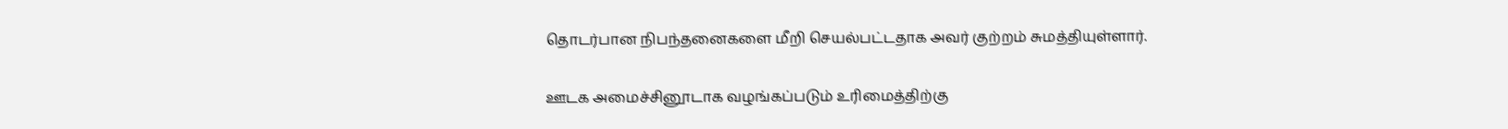தொடர்பான நிபந்தனைகளை மீறி செயல்பட்டதாக அவர் குற்றம் சுமத்தியுள்ளார்.

ஊடக அமைச்சினூடாக வழங்கப்படும் உரிமைத்திற்கு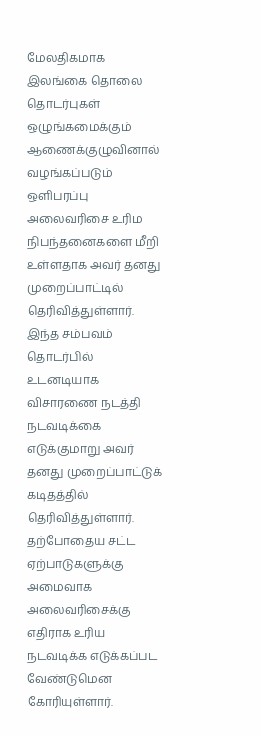மேலதிகமாக இலங்கை தொலை தொடர்புகள் ஒழுங்கமைக்கும் ஆணைக்குழுவினால் வழங்கப்படும் ஒளிபரப்பு அலைவரிசை உரிம நிபந்தனைகளை மீறி உள்ளதாக அவர் தனது முறைப்பாட்டில் தெரிவித்துள்ளார்.
இந்த சம்பவம் தொடர்பில் உடனடியாக விசாரணை நடத்தி நடவடிக்கை எடுக்குமாறு அவர் தனது முறைப்பாட்டுக் கடிதத்தில் தெரிவித்துள்ளார்.
தற்போதைய சட்ட ஏற்பாடுகளுக்கு அமைவாக அலைவரிசைக்கு எதிராக உரிய நடவடிக்க எடுக்கப்பட வேண்டுமென கோரியுள்ளார்.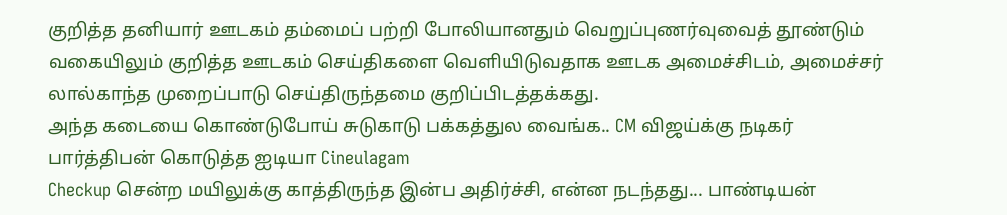குறித்த தனியார் ஊடகம் தம்மைப் பற்றி போலியானதும் வெறுப்புணர்வுவைத் தூண்டும் வகையிலும் குறித்த ஊடகம் செய்திகளை வெளியிடுவதாக ஊடக அமைச்சிடம், அமைச்சர் லால்காந்த முறைப்பாடு செய்திருந்தமை குறிப்பிடத்தக்கது.
அந்த கடையை கொண்டுபோய் சுடுகாடு பக்கத்துல வைங்க.. CM விஜய்க்கு நடிகர் பார்த்திபன் கொடுத்த ஐடியா Cineulagam
Checkup சென்ற மயிலுக்கு காத்திருந்த இன்ப அதிர்ச்சி, என்ன நடந்தது... பாண்டியன்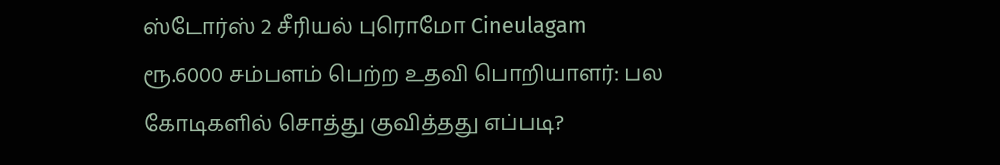ஸ்டோர்ஸ் 2 சீரியல் புரொமோ Cineulagam
ரூ.6000 சம்பளம் பெற்ற உதவி பொறியாளர்: பல கோடிகளில் சொத்து குவித்தது எப்படி?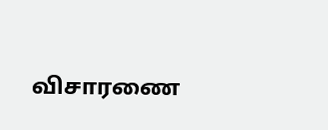விசாரணை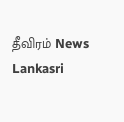தீவிரம் News Lankasri